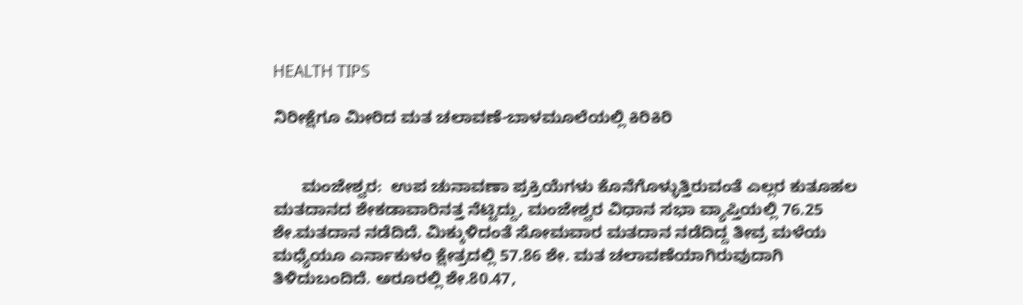HEALTH TIPS

ನಿರೀಕ್ಷೆಗೂ ಮೀರಿದ ಮತ ಚಲಾವಣೆ-ಬಾಳಮೂಲೆಯಲ್ಲಿ ಕಿರಿಕಿರಿ


      ಮಂಜೇಶ್ವರ:  ಉಪ ಚುನಾವಣಾ ಪ್ರಕ್ರಿಯೆಗಳು ಕೊನೆಗೊಳ್ಳುತ್ತಿರುವಂತೆ ಎಲ್ಲರ ಕುತೂಹಲ ಮತದಾನದ ಶೇಕಡಾವಾರಿನತ್ತ ನೆಟ್ಟಿದ್ದು, ಮಂಜೇಶ್ವರ ವಿಧಾನ ಸಭಾ ವ್ಯಾಪ್ತಿಯಲ್ಲಿ 76.25 ಶೇ.ಮತದಾನ ನಡೆದಿದೆ. ಮಿಕ್ಕುಳಿದಂತೆ ಸೋಮವಾರ ಮತದಾನ ನಡೆದಿದ್ದ ತೀವ್ರ ಮಳೆಯ ಮಧ್ಯೆಯೂ ಎರ್ನಾಕುಳಂ ಕ್ಷೇತ್ರದಲ್ಲಿ 57.86 ಶೇ. ಮತ ಚಲಾವಣೆಯಾಗಿರುವುದಾಗಿ ತಿಳಿದುಬಂದಿದೆ. ಅರೂರಲ್ಲಿ ಶೇ.80.47,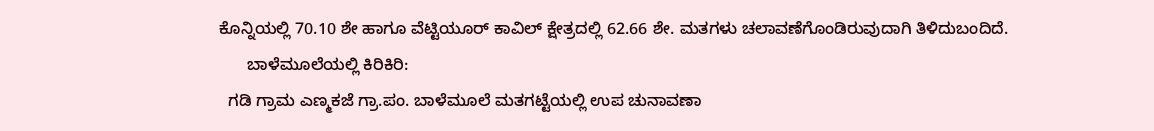ಕೊನ್ನಿಯಲ್ಲಿ 70.10 ಶೇ ಹಾಗೂ ವೆಟ್ಟಿಯೂರ್ ಕಾವಿಲ್ ಕ್ಷೇತ್ರದಲ್ಲಿ 62.66 ಶೇ. ಮತಗಳು ಚಲಾವಣೆಗೊಂಡಿರುವುದಾಗಿ ತಿಳಿದುಬಂದಿದೆ.
      ಬಾಳೆಮೂಲೆಯಲ್ಲಿ ಕಿರಿಕಿರಿ:
  ಗಡಿ ಗ್ರಾಮ ಎಣ್ಮಕಜೆ ಗ್ರಾ.ಪಂ. ಬಾಳೆಮೂಲೆ ಮತಗಟ್ಟೆಯಲ್ಲಿ ಉಪ ಚುನಾವಣಾ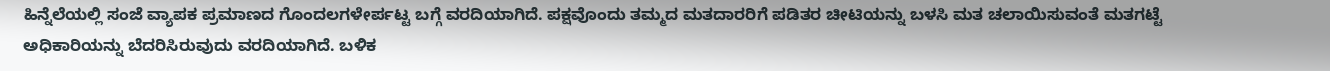ಹಿನ್ನೆಲೆಯಲ್ಲಿ ಸಂಜೆ ವ್ಯಾಪಕ ಪ್ರಮಾಣದ ಗೊಂದಲಗಳೇರ್ಪಟ್ಟ ಬಗ್ಗೆ ವರದಿಯಾಗಿದೆ. ಪಕ್ಷವೊಂದು ತಮ್ಮದ ಮತದಾರರಿಗೆ ಪಡಿತರ ಚೀಟಿಯನ್ನು ಬಳಸಿ ಮತ ಚಲಾಯಿಸುವಂತೆ ಮತಗಟ್ಟೆ ಅಧಿಕಾರಿಯನ್ನು ಬೆದರಿಸಿರುವುದು ವರದಿಯಾಗಿದೆ. ಬಳಿಕ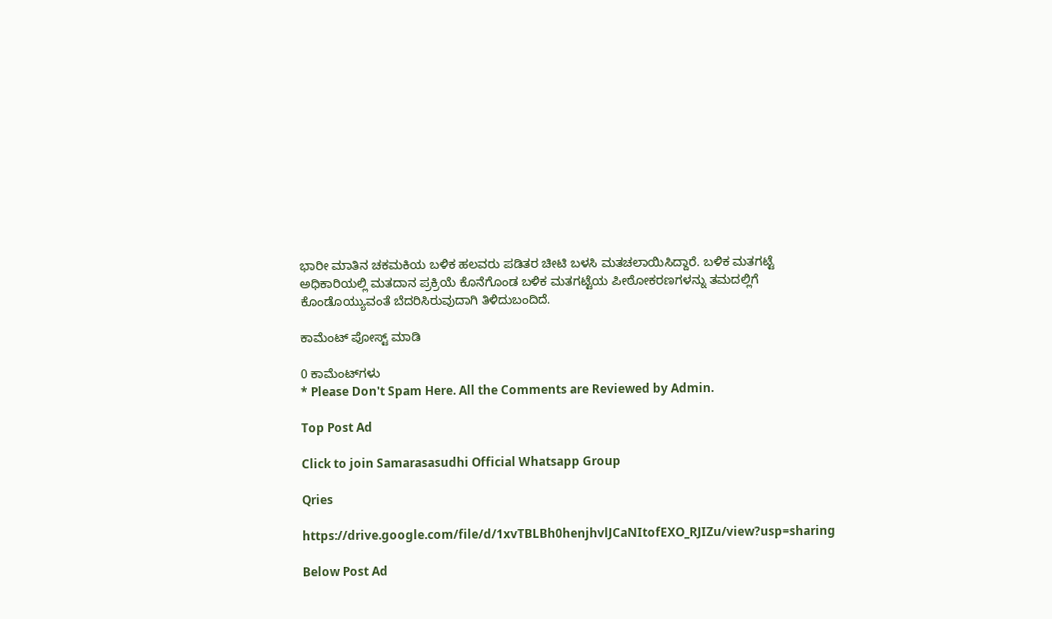ಭಾರೀ ಮಾತಿನ ಚಕಮಕಿಯ ಬಳಿಕ ಹಲವರು ಪಡಿತರ ಚೀಟಿ ಬಳಸಿ ಮತಚಲಾಯಿಸಿದ್ದಾರೆ. ಬಳಿಕ ಮತಗಟ್ಟೆ ಅಧಿಕಾರಿಯಲ್ಲಿ ಮತದಾನ ಪ್ರಕ್ರಿಯೆ ಕೊನೆಗೊಂಡ ಬಳಿಕ ಮತಗಟ್ಟೆಯ ಪೀಠೋಕರಣಗಳನ್ನು ತಮದಲ್ಲಿಗೆ ಕೊಂಡೊಯ್ಯುವಂತೆ ಬೆದರಿಸಿರುವುದಾಗಿ ತಿಳಿದುಬಂದಿದೆ.

ಕಾಮೆಂಟ್‌‌ ಪೋಸ್ಟ್‌ ಮಾಡಿ

0 ಕಾಮೆಂಟ್‌ಗಳು
* Please Don't Spam Here. All the Comments are Reviewed by Admin.

Top Post Ad

Click to join Samarasasudhi Official Whatsapp Group

Qries

https://drive.google.com/file/d/1xvTBLBh0henjhvlJCaNItofEXO_RJIZu/view?usp=sharing

Below Post Ad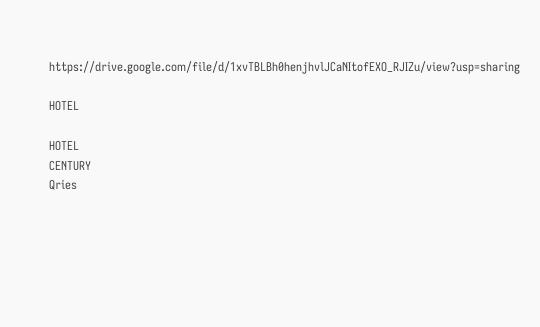https://drive.google.com/file/d/1xvTBLBh0henjhvlJCaNItofEXO_RJIZu/view?usp=sharing

HOTEL

HOTEL
CENTURY
Qries